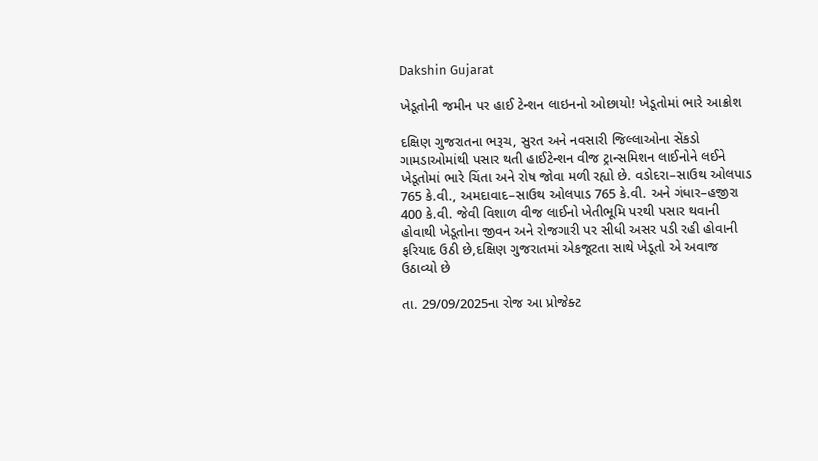Dakshin Gujarat

ખેડૂતોની જમીન પર હાઈ ટેન્શન લાઇનનો ઓછાયો! ખેડૂતોમાં ભારે આક્રોશ

દક્ષિણ ગુજરાતના ભરૂચ, સુરત અને નવસારી જિલ્લાઓના સેંકડો ગામડાઓમાંથી પસાર થતી હાઈટેન્શન વીજ ટ્રાન્સમિશન લાઈનોને લઈને ખેડૂતોમાં ભારે ચિંતા અને રોષ જોવા મળી રહ્યો છે. વડોદરા–સાઉથ ઓલપાડ 765 કે.વી., અમદાવાદ–સાઉથ ઓલપાડ 765 કે.વી. અને ગંધાર–હજીરા 400 કે.વી. જેવી વિશાળ વીજ લાઈનો ખેતીભૂમિ પરથી પસાર થવાની હોવાથી ખેડૂતોના જીવન અને રોજગારી પર સીધી અસર પડી રહી હોવાની ફરિયાદ ઉઠી છે,દક્ષિણ ગુજરાતમાં એકજૂટતા સાથે ખેડૂતો એ અવાજ ઉઠાવ્યો છે

તા. 29/09/2025ના રોજ આ પ્રોજેક્ટ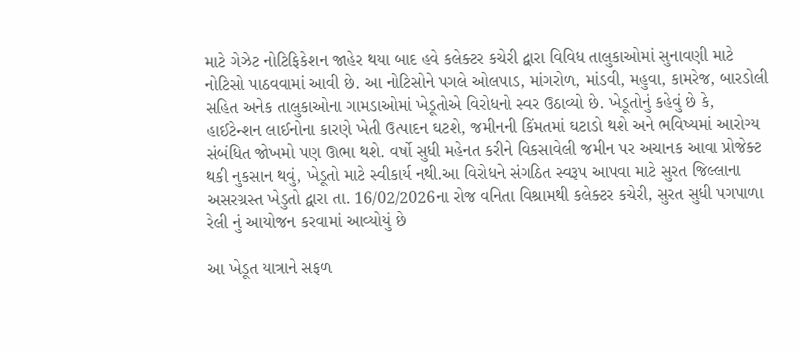માટે ગેઝેટ નોટિફિકેશન જાહેર થયા બાદ હવે કલેક્ટર કચેરી દ્વારા વિવિધ તાલુકાઓમાં સુનાવણી માટે નોટિસો પાઠવવામાં આવી છે. આ નોટિસોને પગલે ઓલપાડ, માંગરોળ, માંડવી, મહુવા, કામરેજ, બારડોલી સહિત અનેક તાલુકાઓના ગામડાઓમાં ખેડૂતોએ વિરોધનો સ્વર ઉઠાવ્યો છે. ખેડૂતોનું કહેવું છે કે, હાઈટેન્શન લાઈનોના કારણે ખેતી ઉત્પાદન ઘટશે, જમીનની કિંમતમાં ઘટાડો થશે અને ભવિષ્યમાં આરોગ્ય સંબંધિત જોખમો પણ ઊભા થશે. વર્ષો સુધી મહેનત કરીને વિકસાવેલી જમીન પર અચાનક આવા પ્રોજેક્ટ થકી નુકસાન થવું, ખેડૂતો માટે સ્વીકાર્ય નથી.આ વિરોધને સંગઠિત સ્વરૂપ આપવા માટે સુરત જિલ્લાના અસરગ્રસ્ત ખેડુતો દ્વારા તા. 16/02/2026ના રોજ વનિતા વિશ્રામથી કલેક્ટર કચેરી, સુરત સુધી પગપાળા રેલી નું આયોજન કરવામાં આવ્યોયું છે

આ ખેડૂત યાત્રાને સફળ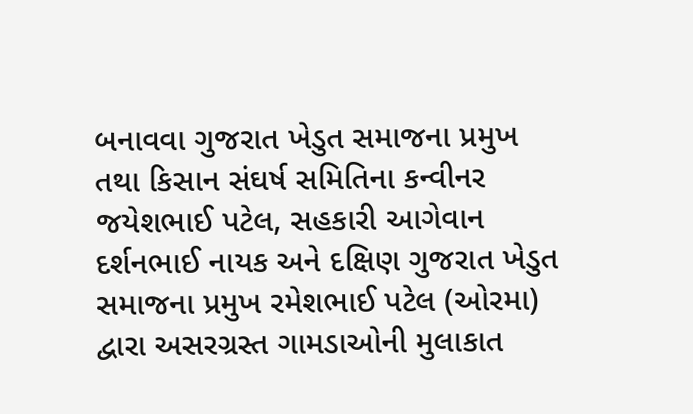બનાવવા ગુજરાત ખેડુત સમાજના પ્રમુખ તથા કિસાન સંઘર્ષ સમિતિના કન્વીનર જયેશભાઈ પટેલ, સહકારી આગેવાન દર્શનભાઈ નાયક અને દક્ષિણ ગુજરાત ખેડુત સમાજના પ્રમુખ રમેશભાઈ પટેલ (ઓરમા) દ્વારા અસરગ્રસ્ત ગામડાઓની મુલાકાત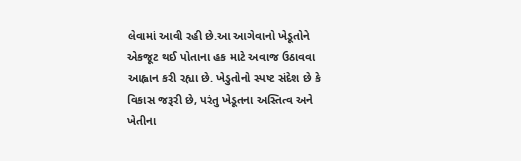લેવામાં આવી રહી છે.આ આગેવાનો ખેડૂતોને એકજૂટ થઈ પોતાના હક માટે અવાજ ઉઠાવવા આહ્વાન કરી રહ્યા છે. ખેડુતોનો સ્પષ્ટ સંદેશ છે કે વિકાસ જરૂરી છે, પરંતુ ખેડૂતના અસ્તિત્વ અને ખેતીના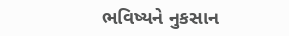ભવિષ્યને નુકસાન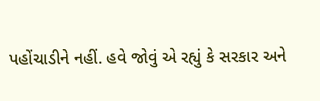પહોંચાડીને નહીં. હવે જોવું એ રહ્યું કે સરકાર અને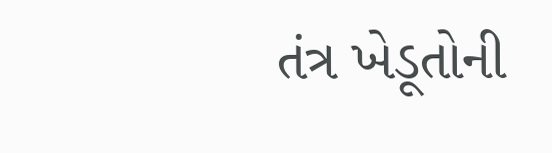તંત્ર ખેડૂતોની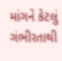માંગને કેટલું ગંભીરતાથી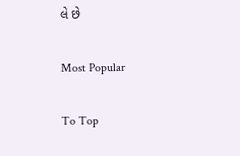લે છે

Most Popular

To Top